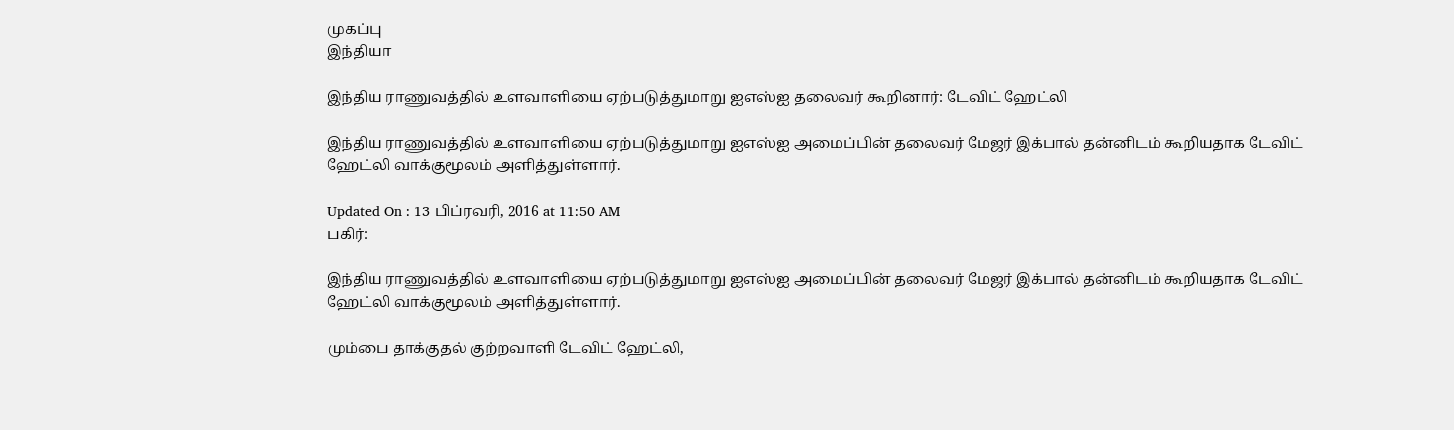முகப்பு
இந்தியா

இந்திய ராணுவத்தில் உளவாளியை ஏற்படுத்துமாறு ஐஎஸ்ஐ தலைவர் கூறினார்: டேவிட் ஹேட்லி

இந்திய ராணுவத்தில் உளவாளியை ஏற்படுத்துமாறு ஐஎஸ்ஐ அமைப்பின் தலைவர் மேஜர் இக்பால் தன்னிடம் கூறியதாக டேவிட் ஹேட்லி வாக்குமூலம் அளித்துள்ளார்.

Updated On : 13 பிப்ரவரி, 2016 at 11:50 AM
பகிர்:

இந்திய ராணுவத்தில் உளவாளியை ஏற்படுத்துமாறு ஐஎஸ்ஐ அமைப்பின் தலைவர் மேஜர் இக்பால் தன்னிடம் கூறியதாக டேவிட் ஹேட்லி வாக்குமூலம் அளித்துள்ளார்.

மும்பை தாக்குதல் குற்றவாளி டேவிட் ஹேட்லி,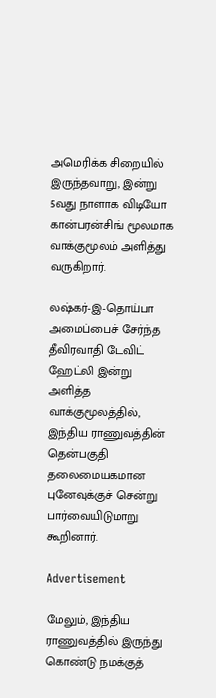அமெரிக்க சிறையில் இருந்தவாறு, இன்று 5வது நாளாக விடியோ கான்பரன்சிங் மூலமாக வாக்குமூலம் அளித்து வருகிறார்.

லஷ்கர்-இ-தொய்பா அமைப்பைச் சேர்ந்த தீவிரவாதி டேவிட் ஹேட்லி இன்று அளித்த வாக்குமூலத்தில், இந்திய ராணுவத்தின் தென்பகுதி தலைமையகமான புனேவுக்குச் சென்று பார்வையிடுமாறு கூறினார்.

Advertisement

மேலும், இந்திய ராணுவத்தில் இருந்து கொண்டு நமக்குத்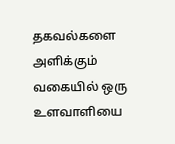தகவல்களை அளிக்கும் வகையில் ஒரு உளவாளியை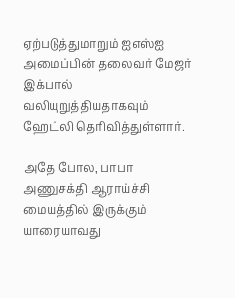ஏற்படுத்துமாறும் ஐஎஸ்ஐ அமைப்பின் தலைவர் மேஜர் இக்பால் வலியுறுத்தியதாகவும் ஹேட்லி தெரிவித்துள்ளார்.

அதே போல, பாபா அணுசக்தி ஆராய்ச்சி மையத்தில் இருக்கும் யாரையாவது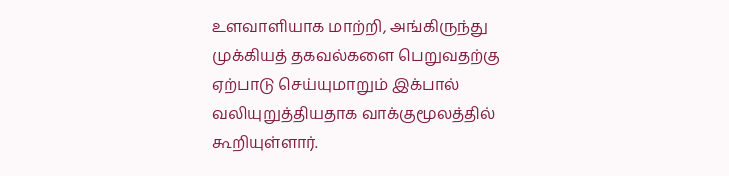உளவாளியாக மாற்றி, அங்கிருந்து முக்கியத் தகவல்களை பெறுவதற்கு ஏற்பாடு செய்யுமாறும் இக்பால் வலியுறுத்தியதாக வாக்குமூலத்தில் கூறியுள்ளார்.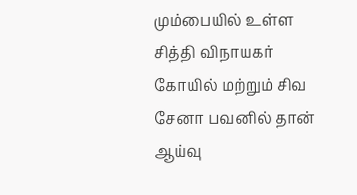மும்பையில் உள்ள சித்தி விநாயகர் கோயில் மற்றும் சிவ சேனா பவனில் தான் ஆய்வு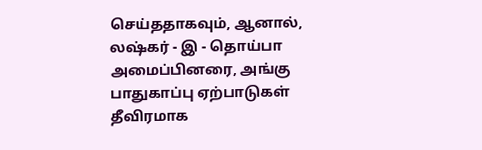செய்ததாகவும், ஆனால், லஷ்கர் - இ - தொய்பா அமைப்பினரை, அங்கு பாதுகாப்பு ஏற்பாடுகள் தீவிரமாக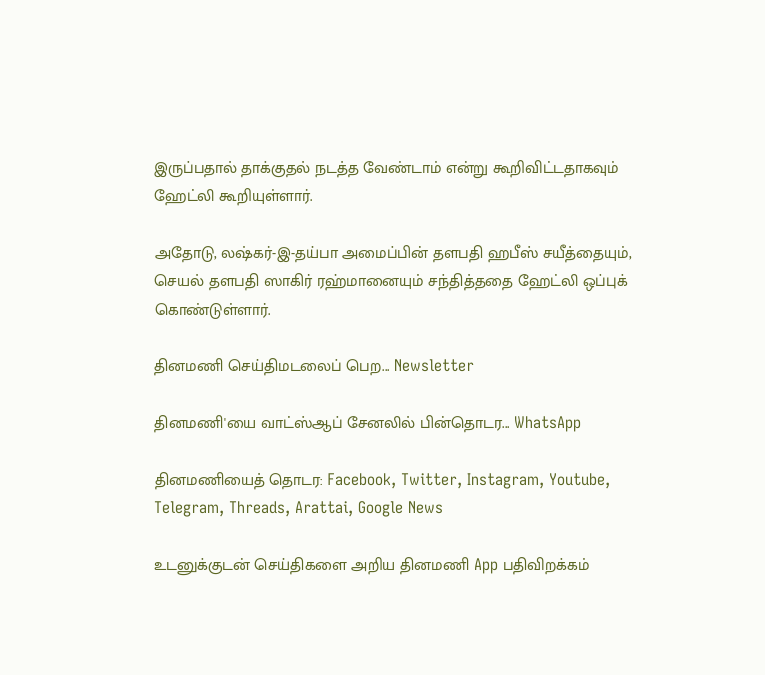இருப்பதால் தாக்குதல் நடத்த வேண்டாம் என்று கூறிவிட்டதாகவும் ஹேட்லி கூறியுள்ளார்.

அதோடு, லஷ்கர்-இ-தய்பா அமைப்பின் தளபதி ஹபீஸ் சயீத்தையும், செயல் தளபதி ஸாகிர் ரஹ்மானையும் சந்தித்ததை ஹேட்லி ஒப்புக் கொண்டுள்ளார்.

தினமணி செய்திமடலைப் பெற... Newsletter

தினமணி'யை வாட்ஸ்ஆப் சேனலில் பின்தொடர... WhatsApp

தினமணியைத் தொடர: Facebook, Twitter, Instagram, Youtube, Telegram, Threads, Arattai, Google News

உடனுக்குடன் செய்திகளை அறிய தினமணி App பதிவிறக்கம்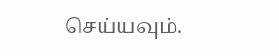செய்யவும்.